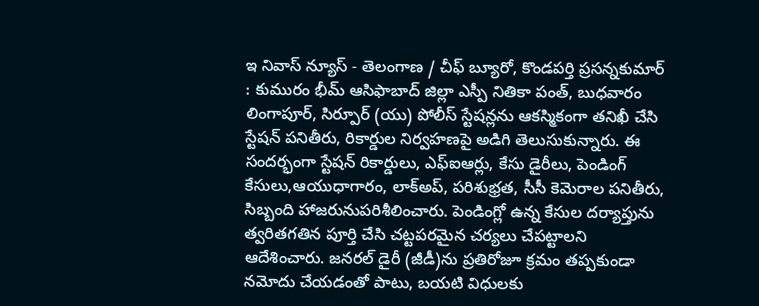ఇ నివాస్ న్యూస్ - తెలంగాణ / చీఫ్ బ్యూరో, కొండపర్తి ప్రసన్నకుమార్ : కుమురం భీమ్ ఆసిఫాబాద్ జిల్లా ఎస్పీ నితికా పంత్, బుధవారం లింగాపూర్, సిర్పూర్ (యు) పోలీస్ స్టేషన్లను ఆకస్మికంగా తనిఖీ చేసి స్టేషన్ పనితీరు, రికార్డుల నిర్వహణపై అడిగి తెలుసుకున్నారు. ఈ సందర్భంగా స్టేషన్ రికార్డులు, ఎఫ్ఐఆర్లు, కేసు డైరీలు, పెండింగ్ కేసులు,ఆయుధాగారం, లాక్అప్, పరిశుభ్రత, సీసీ కెమెరాల పనితీరు, సిబ్బంది హాజరునుపరిశీలించారు. పెండింగ్లో ఉన్న కేసుల దర్యాప్తును త్వరితగతిన పూర్తి చేసి చట్టపరమైన చర్యలు చేపట్టాలని ఆదేశించారు. జనరల్ డైరీ (జీడీ)ను ప్రతిరోజూ క్రమం తప్పకుండా నమోదు చేయడంతో పాటు, బయటి విధులకు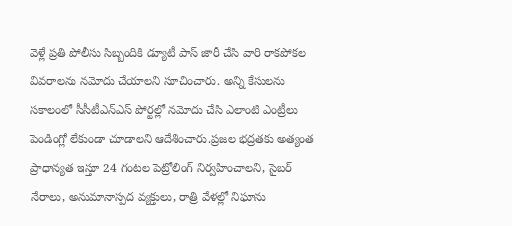వెళ్లే ప్రతి పోలీసు సిబ్బందికి డ్యూటీ పాస్ జారీ చేసి వారి రాకపోకల వివరాలను నమోదు చేయాలని సూచించారు. అన్ని కేసులను సకాలంలో సీసీటీఎన్ఎస్ పోర్టల్లో నమోదు చేసి ఎలాంటి ఎంట్రీలు పెండింగ్లో లేకుండా చూడాలని ఆదేశించారు.ప్రజల భద్రతకు అత్యంత ప్రాధాన్యత ఇస్తూ 24 గంటల పెట్రోలింగ్ నిర్వహించాలని, సైబర్ నేరాలు, అనుమానాస్పద వ్యక్తులు, రాత్రి వేళల్లో నిఘాను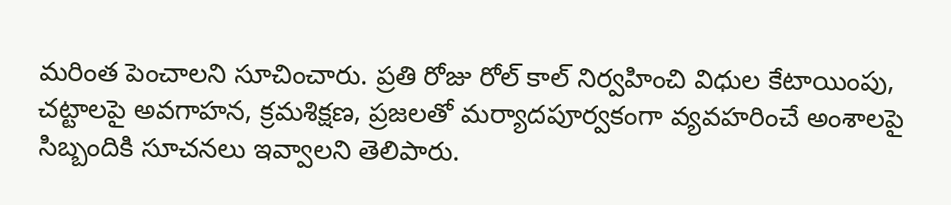మరింత పెంచాలని సూచించారు. ప్రతి రోజు రోల్ కాల్ నిర్వహించి విధుల కేటాయింపు, చట్టాలపై అవగాహన, క్రమశిక్షణ, ప్రజలతో మర్యాదపూర్వకంగా వ్యవహరించే అంశాలపై సిబ్బందికి సూచనలు ఇవ్వాలని తెలిపారు.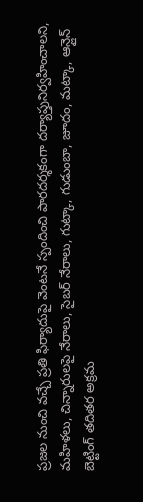ప్రజల నుంచి వచ్చే ప్రతి ఫిర్యాదుపై వెంటనే స్పందించి పారదర్శకంగా దర్యాప్తునిర్వహించాలని, మహిళలు, చిన్నారులపై నేరాలు, సైబర్ నేరాలు, గుట్కా, గుడుంబా, జూదం, మట్కా, ఆన్లైన్ బెట్టింగ్ తదితర అక్రమ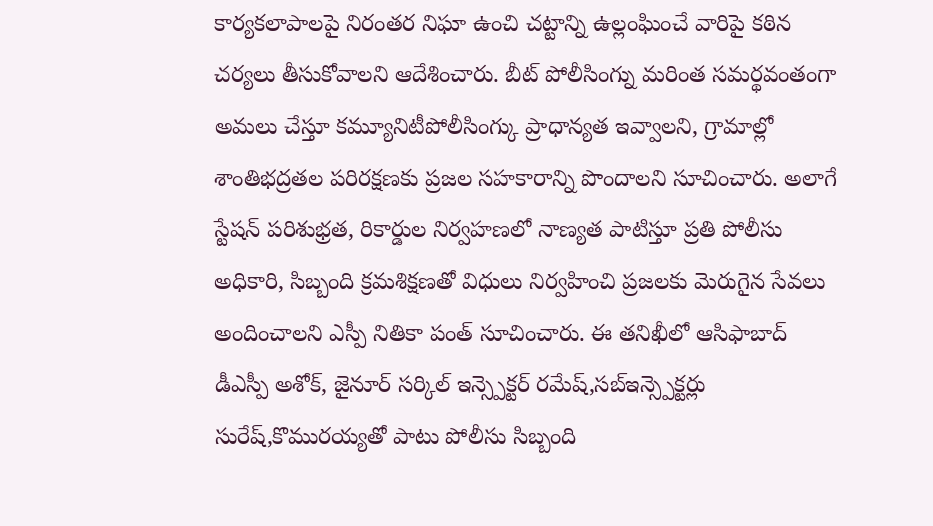కార్యకలాపాలపై నిరంతర నిఘా ఉంచి చట్టాన్ని ఉల్లంఘించే వారిపై కఠిన చర్యలు తీసుకోవాలని ఆదేశించారు. బీట్ పోలీసింగ్ను మరింత సమర్థవంతంగా అమలు చేస్తూ కమ్యూనిటీపోలీసింగ్కు ప్రాధాన్యత ఇవ్వాలని, గ్రామాల్లో శాంతిభద్రతల పరిరక్షణకు ప్రజల సహకారాన్ని పొందాలని సూచించారు. అలాగే స్టేషన్ పరిశుభ్రత, రికార్డుల నిర్వహణలో నాణ్యత పాటిస్తూ ప్రతి పోలీసు అధికారి, సిబ్బంది క్రమశిక్షణతో విధులు నిర్వహించి ప్రజలకు మెరుగైన సేవలు అందించాలని ఎస్పీ నితికా పంత్ సూచించారు. ఈ తనిఖీలో ఆసిఫాబాద్ డీఎస్పీ అశోక్, జైనూర్ సర్కిల్ ఇన్స్పెక్టర్ రమేష్,సబ్ఇన్స్పెక్టర్లు సురేష్,కొమురయ్యతో పాటు పోలీసు సిబ్బంది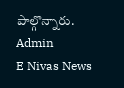పాల్గొన్నారు.
Admin
E Nivas News